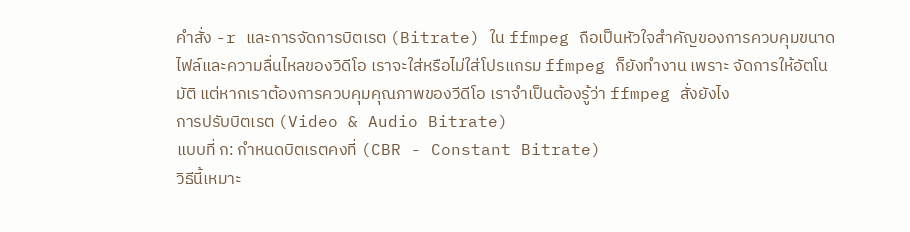คำสั่ง -r และการจัดการบิตเรต (Bitrate) ใน ffmpeg ถือเป็นหัวใจสำคัญของการควบคุมขนาดไฟล์และความลื่นไหลของวิดีโอ เราจะใส่หรือไม่ใส่โปรแกรม ffmpeg ก็ยังทำงาน เพราะ จัดการให้อัตโนมัติ แต่หากเราต้องการควบคุมคุณภาพของวีดีโอ เราจำเป็นต้องรู้ว่า ffmpeg สั่งยังไง
การปรับบิตเรต (Video & Audio Bitrate)
แบบที่ ก: กำหนดบิตเรตคงที่ (CBR - Constant Bitrate)
วิธีนี้เหมาะ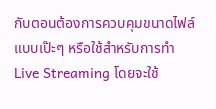กับตอนต้องการควบคุมขนาดไฟล์แบบเป๊ะๆ หรือใช้สำหรับการทำ Live Streaming โดยจะใช้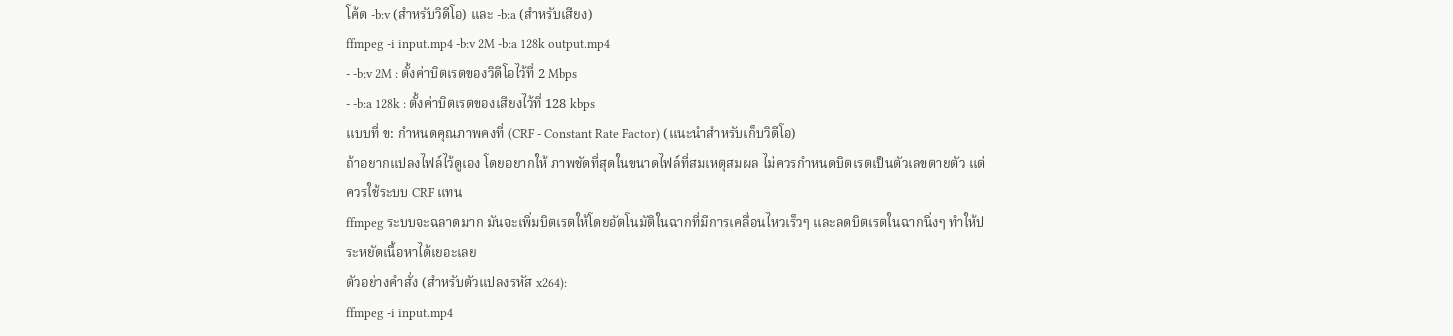โค้ด -b:v (สำหรับวิดีโอ) และ -b:a (สำหรับเสียง)
ffmpeg -i input.mp4 -b:v 2M -b:a 128k output.mp4
- -b:v 2M : ตั้งค่าบิตเรตของวิดีโอไว้ที่ 2 Mbps
- -b:a 128k : ตั้งค่าบิตเรตของเสียงไว้ที่ 128 kbps
แบบที่ ข: กำหนดคุณภาพคงที่ (CRF - Constant Rate Factor) (แนะนำสำหรับเก็บวิดีโอ)
ถ้าอยากแปลงไฟล์ไว้ดูเอง โดยอยากให้ ภาพชัดที่สุดในขนาดไฟล์ที่สมเหตุสมผล ไม่ควรกำหนดบิตเรตเป็นตัวเลขตายตัว แต่ควรใช้ระบบ CRF แทน
ffmpeg ระบบจะฉลาดมาก มันจะเพิ่มบิตเรตให้โดยอัตโนมัติในฉากที่มีการเคลื่อนไหวเร็วๆ และลดบิตเรตในฉากนิ่งๆ ทำให้ประหยัดเนื้อหาได้เยอะเลย
ตัวอย่างคำสั่ง (สำหรับตัวแปลงรหัส x264):
ffmpeg -i input.mp4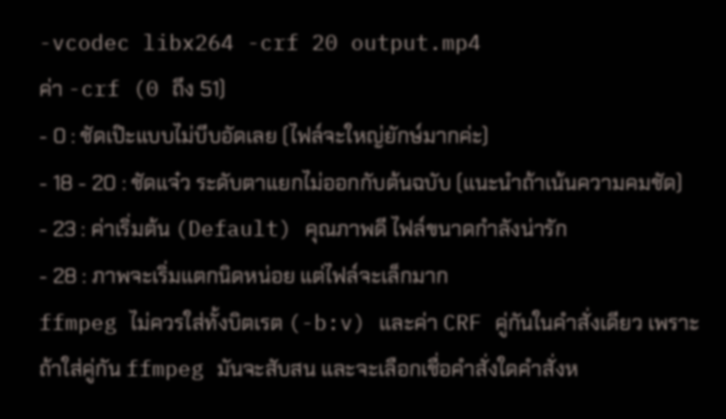-vcodec libx264 -crf 20 output.mp4
ค่า -crf (0 ถึง 51)
- 0 : ชัดเป๊ะแบบไม่บีบอัดเลย (ไฟล์จะใหญ่ยักษ์มากค่ะ)
- 18 - 20 : ชัดแจ๋ว ระดับตาแยกไม่ออกกับต้นฉบับ (แนะนำถ้าเน้นความคมชัด)
- 23 : ค่าเริ่มต้น (Default) คุณภาพดี ไฟล์ขนาดกำลังน่ารัก
- 28 : ภาพจะเริ่มแตกนิดหน่อย แต่ไฟล์จะเล็กมาก
ffmpeg ไม่ควรใส่ทั้งบิตเรต (-b:v) และค่า CRF คู่กันในคำสั่งเดียว เพราะถ้าใส่คู่กัน ffmpeg มันจะสับสน และจะเลือกเชื่อคำสั่งใดคำสั่งห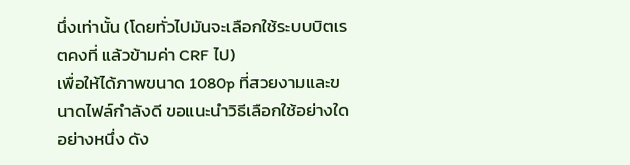นึ่งเท่านั้น (โดยทั่วไปมันจะเลือกใช้ระบบบิตเรตคงที่ แล้วข้ามค่า CRF ไป)
เพื่อให้ได้ภาพขนาด 1080p ที่สวยงามและขนาดไฟล์กำลังดี ขอแนะนำวิธีเลือกใช้อย่างใดอย่างหนึ่ง ดัง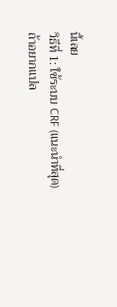นี้เลย
วิธีที่ 1: ใช้ระบบ CRF (แนะนำที่สุด)
ถ้าอยากแปล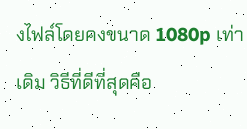งไฟล์โดยคงขนาด 1080p เท่าเดิม วิธีที่ดีที่สุดคือ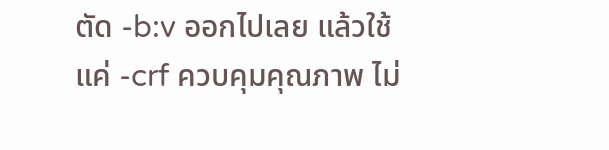ตัด -b:v ออกไปเลย แล้วใช้แค่ -crf ควบคุมคุณภาพ ไม่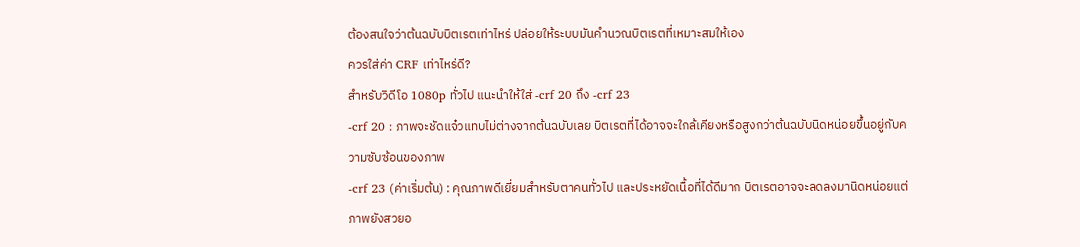ต้องสนใจว่าต้นฉบับบิตเรตเท่าไหร่ ปล่อยให้ระบบมันคำนวณบิตเรตที่เหมาะสมให้เอง
ควรใส่ค่า CRF เท่าไหร่ดี?
สำหรับวิดีโอ 1080p ทั่วไป แนะนำให้ใส่ -crf 20 ถึง -crf 23
-crf 20 : ภาพจะชัดแจ๋วแทบไม่ต่างจากต้นฉบับเลย บิตเรตที่ได้อาจจะใกล้เคียงหรือสูงกว่าต้นฉบับนิดหน่อยขึ้นอยู่กับความซับซ้อนของภาพ
-crf 23 (ค่าเริ่มต้น) : คุณภาพดีเยี่ยมสำหรับตาคนทั่วไป และประหยัดเนื้อที่ได้ดีมาก บิตเรตอาจจะลดลงมานิดหน่อยแต่ภาพยังสวยอ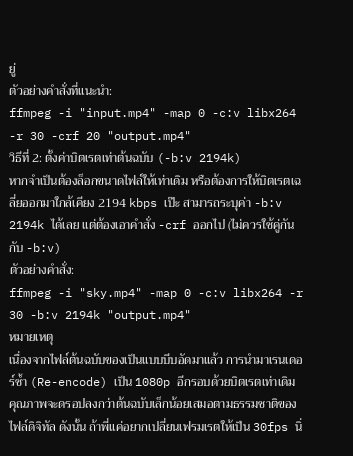ยู่
ตัวอย่างคำสั่งที่แนะนำ:
ffmpeg -i "input.mp4" -map 0 -c:v libx264 -r 30 -crf 20 "output.mp4"
วิธีที่ 2: ตั้งค่าบิตเรตเท่าต้นฉบับ (-b:v 2194k)
หากจำเป็นต้องล็อกขนาดไฟล์ให้เท่าเดิม หรือต้องการให้บิตเรตเฉลี่ยออกมาใกล้เคียง 2194 kbps เป๊ะ สามารถระบุค่า -b:v 2194k ได้เลย แต่ต้องเอาคำสั่ง -crf ออกไป (ไม่ควรใช้คู่กันกับ -b:v)
ตัวอย่างคำสั่ง:
ffmpeg -i "sky.mp4" -map 0 -c:v libx264 -r 30 -b:v 2194k "output.mp4"
หมายเหตุ
เนื่องจากไฟล์ต้นฉบับของเป็นแบบบีบอัดมาแล้ว การนำมาเรนเดอร์ซ้ำ (Re-encode) เป็น 1080p อีกรอบด้วยบิตเรตเท่าเดิม คุณภาพจะดรอปลงกว่าต้นฉบับเล็กน้อยเสมอตามธรรมชาติของไฟล์ดิจิทัล ดังนั้น ถ้าพี่แค่อยากเปลี่ยนเฟรมเรตให้เป็น 30fps นิ่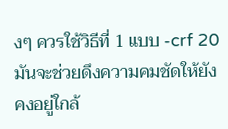งๆ ควรใช้วิธีที่ 1 แบบ -crf 20 มันจะช่วยดึงความคมชัดให้ยังคงอยู่ใกล้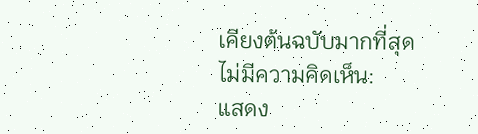เคียงต้นฉบับมากที่สุด
ไม่มีความคิดเห็น:
แสดง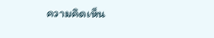ความคิดเห็น